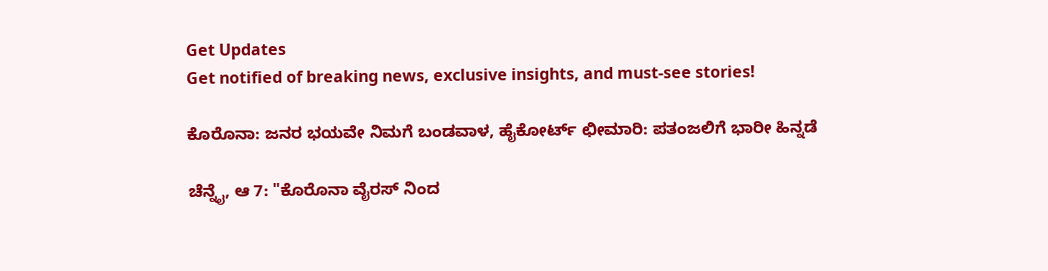Get Updates
Get notified of breaking news, exclusive insights, and must-see stories!

ಕೊರೊನಾ: ಜನರ ಭಯವೇ ನಿಮಗೆ ಬಂಡವಾಳ, ಹೈಕೋರ್ಟ್ ಛೀಮಾರಿ: ಪತಂಜಲಿಗೆ ಭಾರೀ ಹಿನ್ನಡೆ

ಚೆನ್ನೈ, ಆ 7: "ಕೊರೊನಾ ವೈರಸ್ ನಿಂದ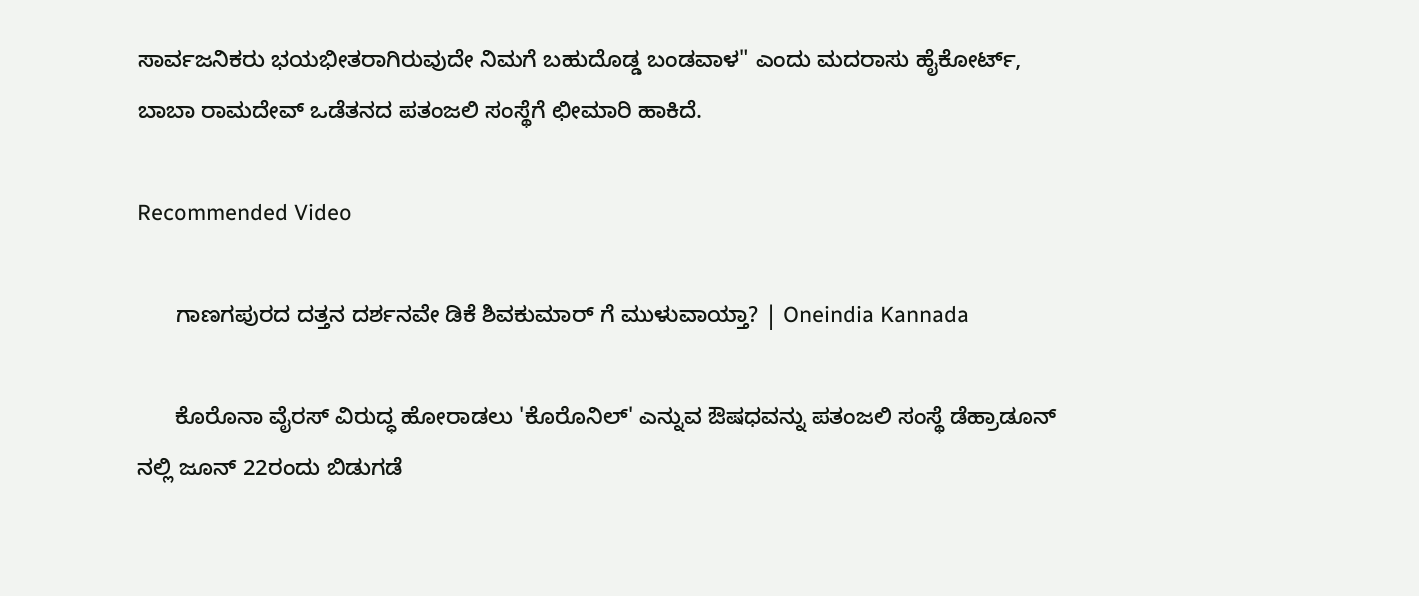ಸಾರ್ವಜನಿಕರು ಭಯಭೀತರಾಗಿರುವುದೇ ನಿಮಗೆ ಬಹುದೊಡ್ಡ ಬಂಡವಾಳ" ಎಂದು ಮದರಾಸು ಹೈಕೋರ್ಟ್, ಬಾಬಾ ರಾಮದೇವ್ ಒಡೆತನದ ಪತಂಜಲಿ ಸಂಸ್ಥೆಗೆ ಛೀಮಾರಿ ಹಾಕಿದೆ.

Recommended Video

      ಗಾಣಗಪುರದ ದತ್ತನ ದರ್ಶನವೇ ಡಿಕೆ ಶಿವಕುಮಾರ್ ಗೆ ಮುಳುವಾಯ್ತಾ? | Oneindia Kannada

      ಕೊರೊನಾ ವೈರಸ್ ವಿರುದ್ಧ ಹೋರಾಡಲು 'ಕೊರೊನಿಲ್' ಎನ್ನುವ ಔಷಧವನ್ನು ಪತಂಜಲಿ ಸಂಸ್ಥೆ ಡೆಹ್ರಾಡೂನ್ ನಲ್ಲಿ ಜೂನ್ 22ರಂದು ಬಿಡುಗಡೆ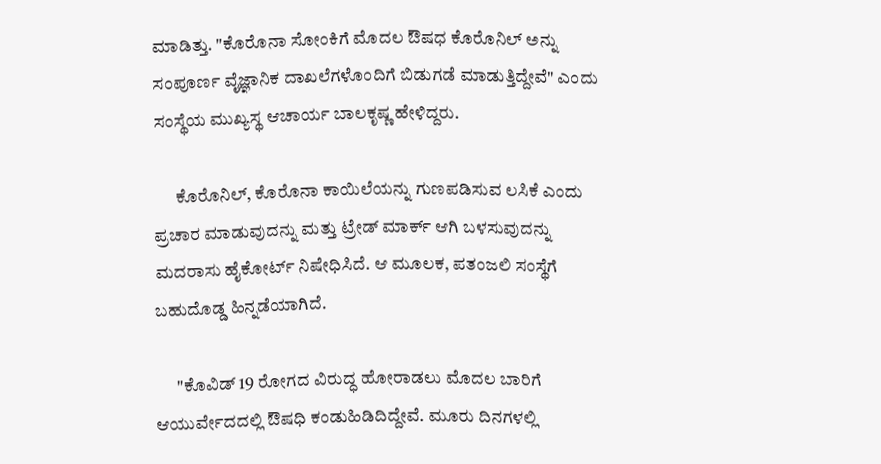ಮಾಡಿತ್ತು. "ಕೊರೊನಾ ಸೋಂಕಿಗೆ ಮೊದಲ ಔಷಧ ಕೊರೊನಿಲ್ ಅನ್ನು ಸಂಪೂರ್ಣ ವೈಜ್ಞಾನಿಕ ದಾಖಲೆಗಳೊಂದಿಗೆ ಬಿಡುಗಡೆ ಮಾಡುತ್ತಿದ್ದೇವೆ" ಎಂದು ಸಂಸ್ಥೆಯ ಮುಖ್ಯಸ್ಥ ಆಚಾರ್ಯ ಬಾಲಕೃಷ್ಣ ಹೇಳಿದ್ದರು.

      ಕೊರೊನಿಲ್, ಕೊರೊನಾ ಕಾಯಿಲೆಯನ್ನು ಗುಣಪಡಿಸುವ ಲಸಿಕೆ ಎಂದು ಪ್ರಚಾರ ಮಾಡುವುದನ್ನು ಮತ್ತು ಟ್ರೇಡ್ ಮಾರ್ಕ್ ಆಗಿ ಬಳಸುವುದನ್ನು ಮದರಾಸು ಹೈಕೋರ್ಟ್ ನಿಷೇಧಿಸಿದೆ. ಆ ಮೂಲಕ, ಪತಂಜಲಿ ಸಂಸ್ಥೆಗೆ ಬಹುದೊಡ್ಡ ಹಿನ್ನಡೆಯಾಗಿದೆ.

      "ಕೊವಿಡ್ 19 ರೋಗದ ವಿರುದ್ಧ ಹೋರಾಡಲು ಮೊದಲ ಬಾರಿಗೆ ಆಯುರ್ವೇದದಲ್ಲಿ ಔಷಧಿ ಕಂಡುಹಿಡಿದಿದ್ದೇವೆ. ಮೂರು ದಿನಗಳಲ್ಲಿ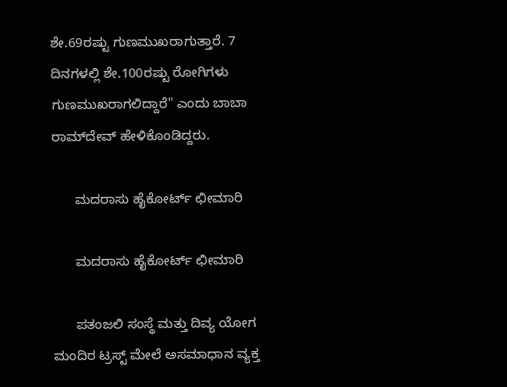ಶೇ.69ರಷ್ಟು ಗುಣಮುಖರಾಗುತ್ತಾರೆ. 7 ದಿನಗಳಲ್ಲಿ ಶೇ.100ರಷ್ಟು ರೋಗಿಗಳು ಗುಣಮುಖರಾಗಲಿದ್ದಾರೆ" ಎಂದು ಬಾಬಾ ರಾಮ್‌ದೇವ್ ಹೇಳಿಕೊಂಡಿದ್ದರು.

      ಮದರಾಸು ಹೈಕೋರ್ಟ್ ಛೀಮಾರಿ

      ಮದರಾಸು ಹೈಕೋರ್ಟ್ ಛೀಮಾರಿ

      ಪತಂಜಲಿ ಸಂಸ್ಥೆ ಮತ್ತು ದಿವ್ಯ ಯೋಗ ಮಂದಿರ ಟ್ರಸ್ಟ್ ಮೇಲೆ ಅಸಮಾಧಾನ ವ್ಯಕ್ತ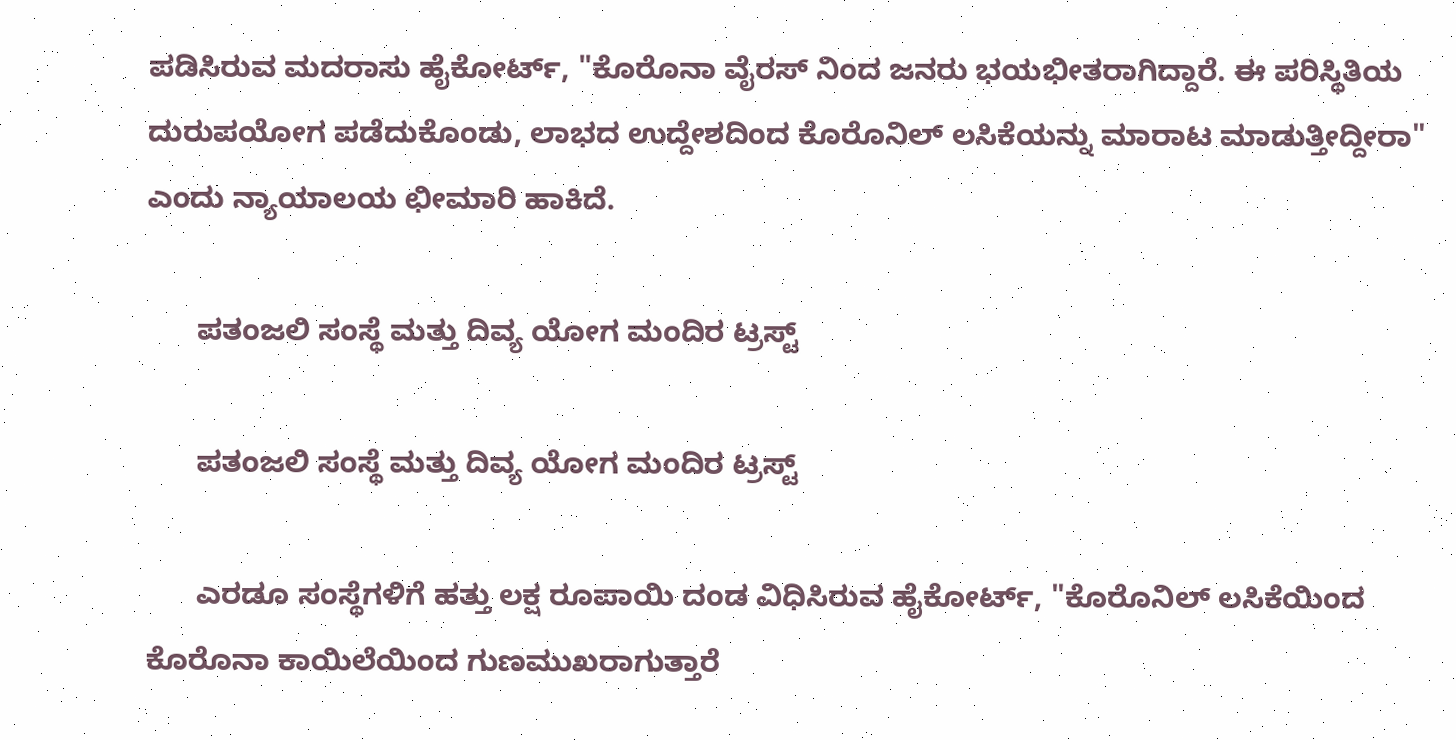ಪಡಿಸಿರುವ ಮದರಾಸು ಹೈಕೋರ್ಟ್, "ಕೊರೊನಾ ವೈರಸ್ ನಿಂದ ಜನರು ಭಯಭೀತರಾಗಿದ್ದಾರೆ. ಈ ಪರಿಸ್ಥಿತಿಯ ದುರುಪಯೋಗ ಪಡೆದುಕೊಂಡು, ಲಾಭದ ಉದ್ದೇಶದಿಂದ ಕೊರೊನಿಲ್ ಲಸಿಕೆಯನ್ನು ಮಾರಾಟ ಮಾಡುತ್ತೀದ್ದೀರಾ" ಎಂದು ನ್ಯಾಯಾಲಯ ಛೀಮಾರಿ ಹಾಕಿದೆ.

      ಪತಂಜಲಿ ಸಂಸ್ಥೆ ಮತ್ತು ದಿವ್ಯ ಯೋಗ ಮಂದಿರ ಟ್ರಸ್ಟ್

      ಪತಂಜಲಿ ಸಂಸ್ಥೆ ಮತ್ತು ದಿವ್ಯ ಯೋಗ ಮಂದಿರ ಟ್ರಸ್ಟ್

      ಎರಡೂ ಸಂಸ್ಥೆಗಳಿಗೆ ಹತ್ತು ಲಕ್ಷ ರೂಪಾಯಿ ದಂಡ ವಿಧಿಸಿರುವ ಹೈಕೋರ್ಟ್, "ಕೊರೊನಿಲ್ ಲಸಿಕೆಯಿಂದ ಕೊರೊನಾ ಕಾಯಿಲೆಯಿಂದ ಗುಣಮುಖರಾಗುತ್ತಾರೆ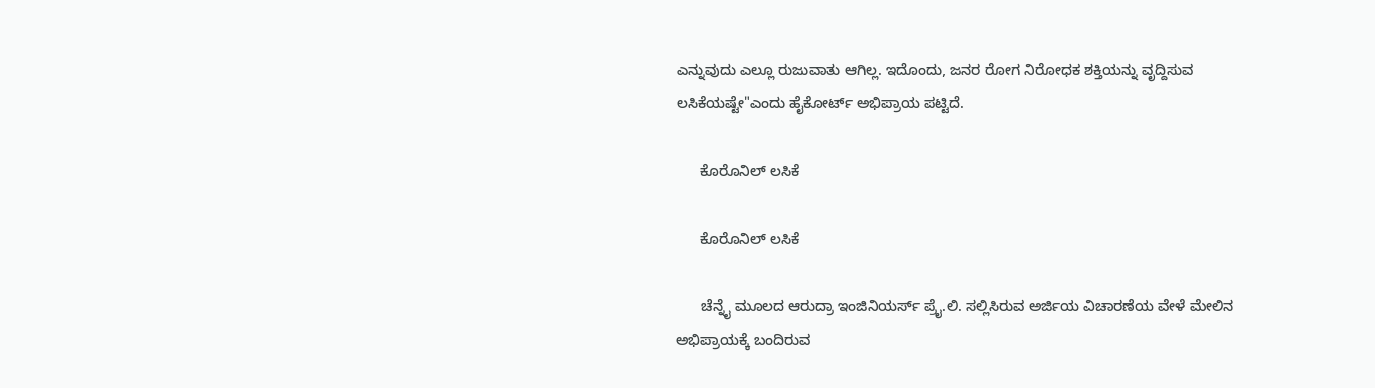ಎನ್ನುವುದು ಎಲ್ಲೂ ರುಜುವಾತು ಆಗಿಲ್ಲ. ಇದೊಂದು, ಜನರ ರೋಗ ನಿರೋಧಕ ಶಕ್ತಿಯನ್ನು ವೃದ್ದಿಸುವ ಲಸಿಕೆಯಷ್ಟೇ"ಎಂದು ಹೈಕೋರ್ಟ್ ಅಭಿಪ್ರಾಯ ಪಟ್ಟಿದೆ.

      ಕೊರೊನಿಲ್ ಲಸಿಕೆ

      ಕೊರೊನಿಲ್ ಲಸಿಕೆ

      ಚೆನ್ನೈ ಮೂಲದ ಆರುದ್ರಾ ಇಂಜಿನಿಯರ್ಸ್ ಪ್ರೈ.ಲಿ. ಸಲ್ಲಿಸಿರುವ ಅರ್ಜಿಯ ವಿಚಾರಣೆಯ ವೇಳೆ ಮೇಲಿನ ಅಭಿಪ್ರಾಯಕ್ಕೆ ಬಂದಿರುವ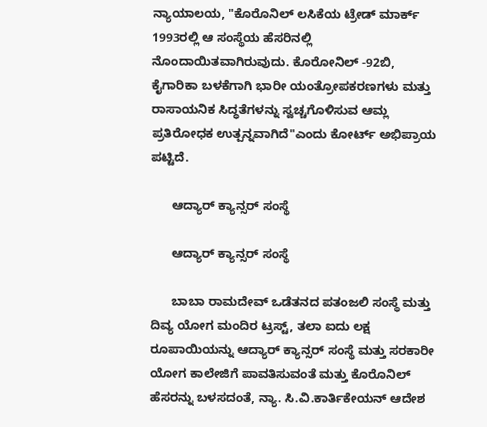ನ್ಯಾಯಾಲಯ, "ಕೊರೊನಿಲ್ ಲಸಿಕೆಯ ಟ್ರೇಡ್ ಮಾರ್ಕ್ 1993ರಲ್ಲಿ ಆ ಸಂಸ್ಥೆಯ ಹೆಸರಿನಲ್ಲಿ ನೊಂದಾಯಿತವಾಗಿರುವುದು. ಕೊರೋನಿಲ್ -92ಬಿ, ಕೈಗಾರಿಕಾ ಬಳಕೆಗಾಗಿ ಭಾರೀ ಯಂತ್ರೋಪಕರಣಗಳು ಮತ್ತು ರಾಸಾಯನಿಕ ಸಿದ್ಧತೆಗಳನ್ನು ಸ್ವಚ್ಚಗೊಳಿಸುವ ಆಮ್ಲ ಪ್ರತಿರೋಧಕ ಉತ್ಪನ್ನವಾಗಿದೆ"ಎಂದು ಕೋರ್ಟ್ ಅಭಿಪ್ರಾಯ ಪಟ್ಟಿದೆ.

      ಆದ್ಯಾರ್ ಕ್ಯಾನ್ಸರ್ ಸಂಸ್ಥೆ

      ಆದ್ಯಾರ್ ಕ್ಯಾನ್ಸರ್ ಸಂಸ್ಥೆ

      ಬಾಬಾ ರಾಮದೇವ್ ಒಡೆತನದ ಪತಂಜಲಿ ಸಂಸ್ಥೆ ಮತ್ತು ದಿವ್ಯ ಯೋಗ ಮಂದಿರ ಟ್ರಸ್ಟ್, ತಲಾ ಐದು ಲಕ್ಷ ರೂಪಾಯಿಯನ್ನು ಆದ್ಯಾರ್ ಕ್ಯಾನ್ಸರ್ ಸಂಸ್ಥೆ ಮತ್ತು ಸರಕಾರೀ ಯೋಗ ಕಾಲೇಜಿಗೆ ಪಾವತಿಸುವಂತೆ ಮತ್ತು ಕೊರೊನಿಲ್ ಹೆಸರನ್ನು ಬಳಸದಂತೆ, ನ್ಯಾ. ಸಿ.ವಿ.ಕಾರ್ತಿಕೇಯನ್ ಆದೇಶ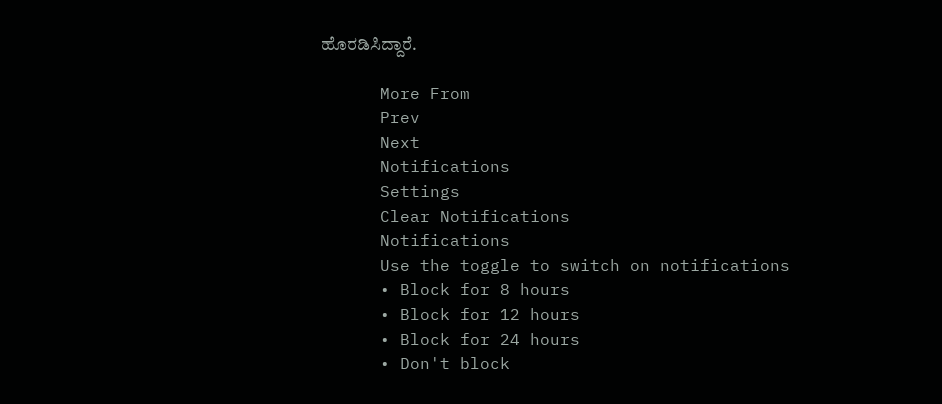ಹೊರಡಿಸಿದ್ದಾರೆ.

      More From
      Prev
      Next
      Notifications
      Settings
      Clear Notifications
      Notifications
      Use the toggle to switch on notifications
      • Block for 8 hours
      • Block for 12 hours
      • Block for 24 hours
      • Don't block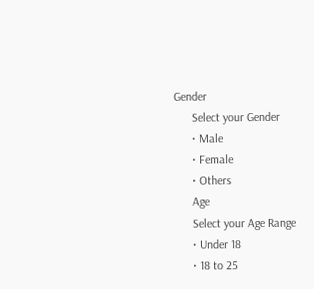Gender
      Select your Gender
      • Male
      • Female
      • Others
      Age
      Select your Age Range
      • Under 18
      • 18 to 25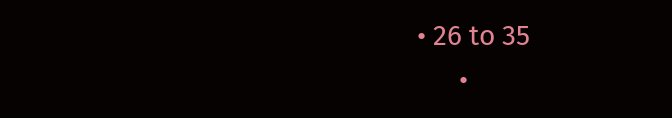• 26 to 35
      •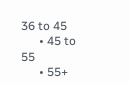36 to 45
      • 45 to 55
      • 55+